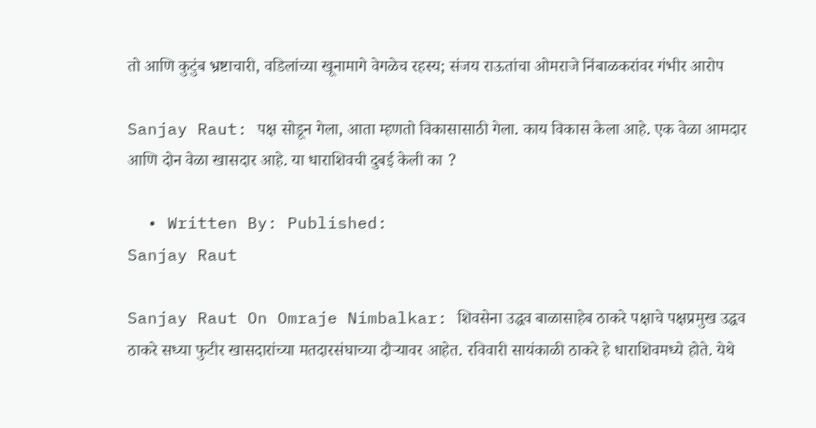तो आणि कुटुंब भ्रष्टाचारी, वडिलांच्या खूनामागे वेगळेच रहस्य; संजय राऊतांचा ओमराजे निंबाळकरांवर गंभीर आरोप

Sanjay Raut: पक्ष सोडून गेला, आता म्हणतो विकासासाठी गेला. काय विकास केला आहे. एक वेळा आमदार आणि दोन वेळा खासदार आहे. या धाराशिवची दुबई केली का ?

  • Written By: Published:
Sanjay Raut

Sanjay Raut On Omraje Nimbalkar: शिवसेना उद्धव बाळासाहेब ठाकरे पक्षाचे पक्षप्रमुख उद्धव ठाकरे सध्या फुटीर खासदारांच्या मतदारसंघाच्या दौऱ्यावर आहेत. रविवारी सायंकाळी ठाकरे हे धाराशिवमध्ये होते. येथे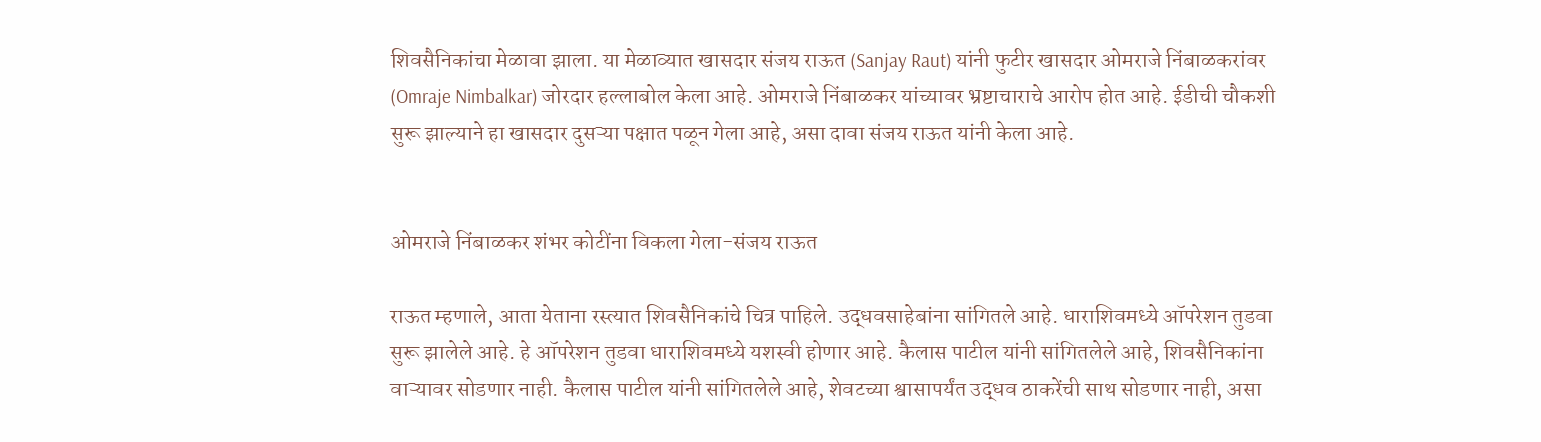शिवसैनिकांचा मेळावा झाला. या मेळाव्यात खासदार संजय राऊत (Sanjay Raut) यांनी फुटीर खासदार ओमराजे निंबाळकरांवर (Omraje Nimbalkar) जोरदार हल्लाबोल केला आहे. ओमराजे निंबाळकर यांच्यावर भ्रष्टाचाराचे आरोप होत आहे. ईडीची चौकशी सुरू झाल्याने हा खासदार दुसऱ्या पक्षात पळून गेला आहे, असा दावा संजय राऊत यांनी केला आहे.


ओमराजे निंबाळकर शंभर कोटींना विकला गेला-संजय राऊत

राऊत म्हणाले, आता येताना रस्त्यात शिवसैनिकांचे चित्र पाहिले. उद्धवसाहेबांना सांगितले आहे. धाराशिवमध्ये ऑपरेशन तुडवा सुरू झालेले आहे. हे ऑपरेशन तुडवा धाराशिवमध्ये यशस्वी होणार आहे. कैलास पाटील यांनी सांगितलेले आहे, शिवसैनिकांना वाऱ्यावर सोडणार नाही. कैलास पाटील यांनी सांगितलेले आहे, शेवटच्या श्वासापर्यंत उद्धव ठाकरेंची साथ सोडणार नाही, असा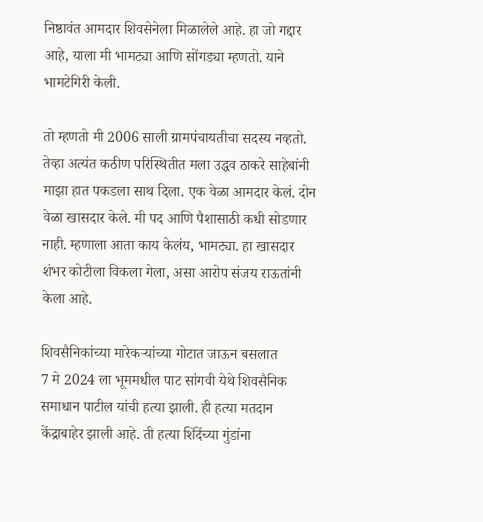निष्ठावंत आमदार शिवसेनेला मिळालेले आहे. हा जो गद्दार आहे, याला मी भामट्या आणि सोंगड्या म्हणतो. याने भामटेगिरी केली.

तो म्हणतो मी 2006 साली ग्रामपंचायतीचा सदस्य नव्हतो. तेव्हा अत्यंत कठीण परिस्थितीत मला उद्धव ठाकरे साहेबांनी माझा हात पकडला साथ दिला. एक वेळा आमदार केलं. दोन वेळा खासदार केले. मी पद आणि पैशासाठी कधी सोडणार नाही. म्हणाला आता काय केलंय, भामट्या. हा खासदार शंभर कोटीला विकला गेला, असा आरोप संजय राऊतांनी केला आहे.

शिवसैनिकांच्या मारेकऱ्यांच्या गोटात जाऊन बसलात
7 मे 2024 ला भूममधील पाट सांगवी येथे शिवसैनिक समाधान पाटील यांची हत्या झाली. ही हत्या मतदान केंद्राबाहेर झाली आहे. ती हत्या शिंदेंच्या गुंडांना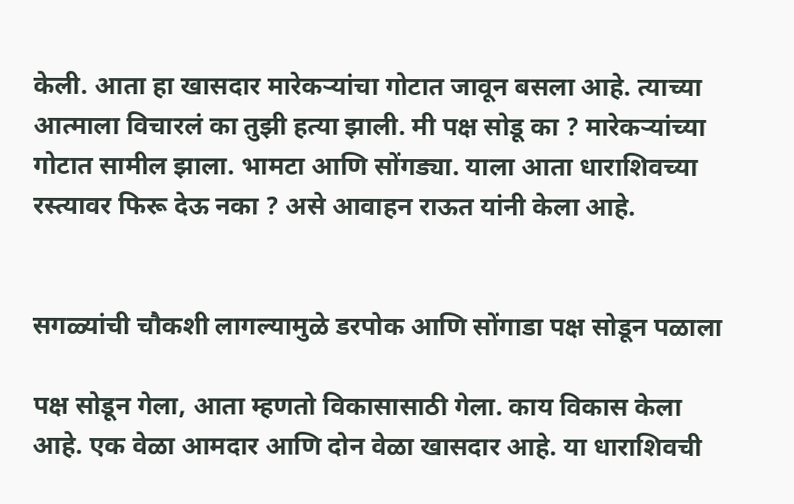केली. आता हा खासदार मारेकऱ्यांचा गोटात जावून बसला आहे. त्याच्या आत्माला विचारलं का तुझी हत्या झाली. मी पक्ष सोडू का ? मारेकऱ्यांच्या गोटात सामील झाला. भामटा आणि सोंगड्या. याला आता धाराशिवच्या रस्त्यावर फिरू देऊ नका ? असे आवाहन राऊत यांनी केला आहे.


सगळ्यांची चौकशी लागल्यामुळे डरपोक आणि सोंगाडा पक्ष सोडून पळाला

पक्ष सोडून गेला, आता म्हणतो विकासासाठी गेला. काय विकास केला आहे. एक वेळा आमदार आणि दोन वेळा खासदार आहे. या धाराशिवची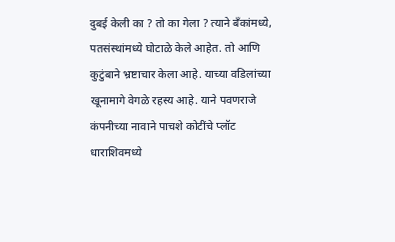दुबई केली का ? तो का गेला ? त्याने बँकांमध्ये, पतसंस्थांमध्ये घोटाळे केले आहेत. तो आणि कुटुंबाने भ्रष्टाचार केला आहे. याच्या वडिलांच्या खूनामागे वेगळे रहस्य आहे. याने पवणराजे कंपनीच्या नावाने पाचशे कोटींचे प्लॉट धाराशिवमध्ये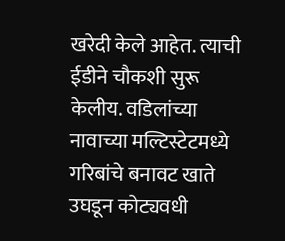खरेदी केले आहेत. त्याची ईडीने चौकशी सुरू केलीय. वडिलांच्या नावाच्या मल्टिस्टेटमध्ये गरिबांचे बनावट खाते उघडून कोट्यवधी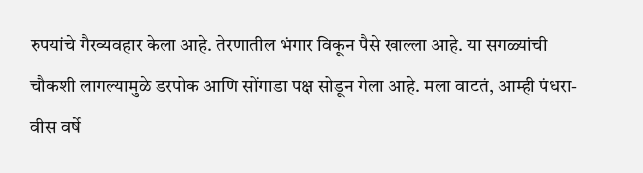रुपयांचे गैरव्यवहार केला आहे. तेरणातील भंगार विकून पैसे खाल्ला आहे. या सगळ्यांची चौकशी लागल्यामुळे डरपोक आणि सोंगाडा पक्ष सोडून गेला आहे. मला वाटतं, आम्ही पंधरा-वीस वर्षे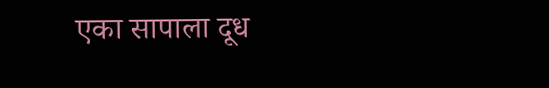एका सापाला दूध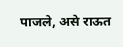पाजले, असे राऊत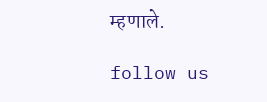म्हणाले.

follow us